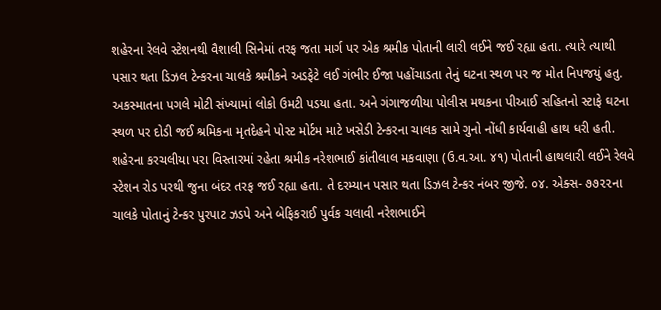શહેરના રેલવે સ્ટેશનથી વૈશાલી સિનેમાં તરફ જતા માર્ગ પર એક શ્રમીક પોતાની લારી લઈને જઈ રહ્યા હતા. ત્યારે ત્યાથી પસાર થતા ડિઝલ ટેન્કરના ચાલકે શ્રમીકને અડફેટે લઈ ગંભીર ઈજા પહોંચાડતા તેનું ઘટના સ્થળ પર જ મોત નિપજયું હતુ. અકસ્માતના પગલે મોટી સંખ્યામાં લોકો ઉમટી પડયા હતા. અને ગંગાજળીયા પોલીસ મથકના પીઆઈ સહિતનો સ્ટાફે ઘટના સ્થળ પર દોડી જઈ શ્રમિકના મૃતદેહને પોસ્ટ મોર્ટમ માટે ખસેડી ટેન્કરના ચાલક સામે ગુનો નોંધી કાર્યવાહી હાથ ધરી હતી.
શહેરના કરચલીયા પરા વિસ્તારમાં રહેતા શ્રમીક નરેશભાઈ કાંતીલાલ મકવાણા (ઉ.વ.આ. ૪૧) પોતાની હાથલારી લઈને રેલવે સ્ટેશન રોડ પરથી જુના બંદર તરફ જઈ રહ્યા હતા. તે દરમ્યાન પસાર થતા ડિઝલ ટેન્કર નંબર જીજે. ૦૪. એક્સ- ૭૭૨૨ના ચાલકે પોતાનું ટેન્કર પુરપાટ ઝડપે અને બેફિકરાઈ પુર્વક ચલાવી નરેશભાઈને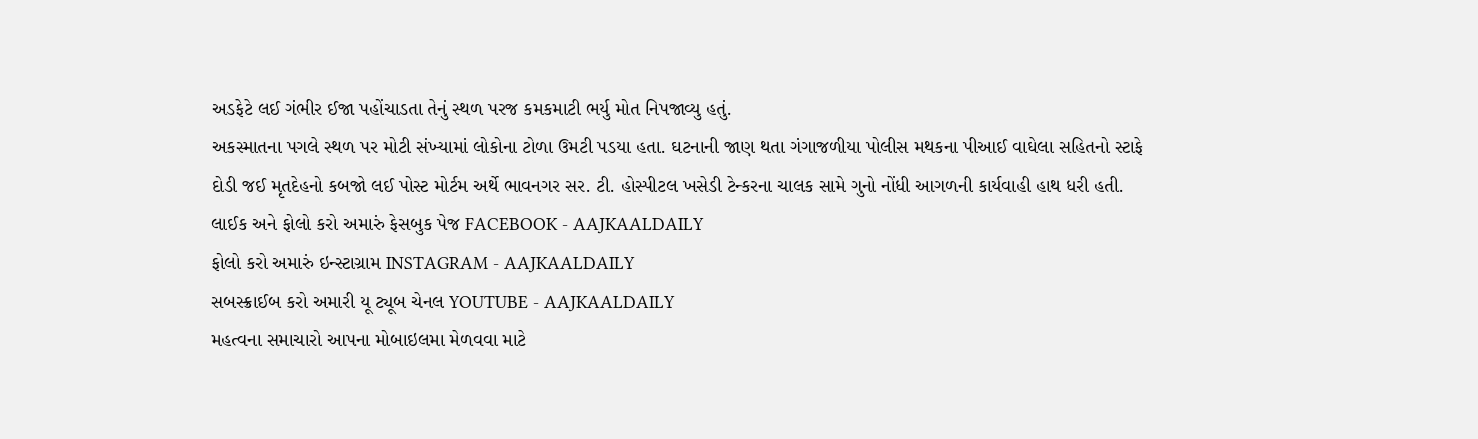અડફેટે લઈ ગંભીર ઈજા પહોંચાડતા તેનું સ્થળ પરજ કમકમાટી ભર્યુ મોત નિપજાવ્યુ હતું.
અકસ્માતના પગલે સ્થળ પર મોટી સંખ્યામાં લોકોના ટોળા ઉમટી પડયા હતા. ઘટનાની જાણ થતા ગંગાજળીયા પોલીસ મથકના પીઆઈ વાઘેલા સહિતનો સ્ટાફે દોડી જઈ મૃતદેહનો કબજો લઈ પોસ્ટ મોર્ટમ અર્થે ભાવનગર સર. ટી. હોસ્પીટલ ખસેડી ટેન્કરના ચાલક સામે ગુનો નોંધી આગળની કાર્યવાહી હાથ ધરી હતી.
લાઈક અને ફોલો કરો અમારું ફેસબુક પેજ FACEBOOK - AAJKAALDAILY
ફોલો કરો અમારું ઇન્સ્ટાગ્રામ INSTAGRAM - AAJKAALDAILY
સબસ્ક્રાઈબ કરો અમારી યૂ ટ્યૂબ ચેનલ YOUTUBE - AAJKAALDAILY
મહત્વના સમાચારો આપના મોબાઇલમા મેળવવા માટે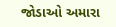જોડાઓ અમારા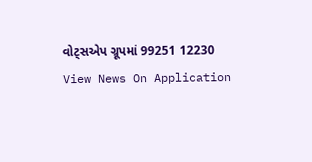વોટ્સએપ ગ્રૂપમાં 99251 12230
View News On Application